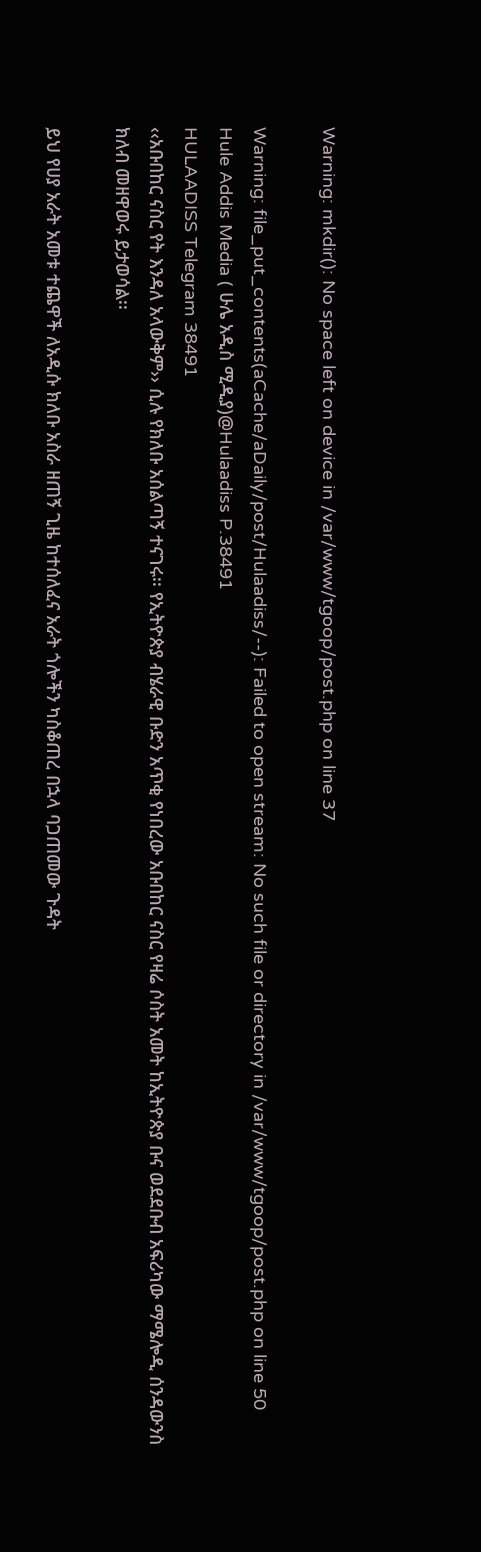Warning: mkdir(): No space left on device in /var/www/tgoop/post.php on line 37

Warning: file_put_contents(aCache/aDaily/post/Hulaadiss/--): Failed to open stream: No such file or directory in /var/www/tgoop/post.php on line 50
Hule Addis Media ( ሁሌ አዲስ ሚዲያ)@Hulaadiss P.38491
HULAADISS Telegram 38491
‹‹አቡበከር ናስር የት እንዳለ አላውቅም›› ሲሉ የክለቡ አሰልጣኝ ተናገሩ፡፡ የኢትዮጵያ ብሄራዊ ቡድን አጥቂ የነበረው አቡበከር ናስር የዛሬ ሶስት አመት ከኢትዮጵያ ቡና ወደደቡብ አፍሪካው ማሜሎዲ ሰንዳውንስ ክለብ መዘዋወሩ ይታወሳል፡፡

ይህ የሀያ አራት አመቱ ተጨዋች ለአዲሱ ክለቡ አስራ ዘጠኝ ጊዜ ከተሰለፈና አራት ጎሎችን ካስቆጠረ በኋላ ባጋጠመው ጉዳት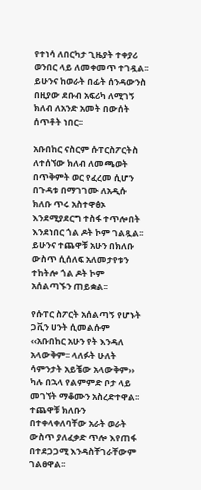የተነሳ ለበርካታ ጊዜያት ተቀያሪ ወንበር ላይ ለመቀመጥ ተገዷል፡፡ ይሁንና ከወራት በፊት ሰንዳውንስ በዚያው ደቡብ አፍሪካ ለሚገኝ ክለብ ለአንድ አመት በውሰት ሰጥቶት ነበር፡፡

አቡበከር ናስርም ሱፐርስፖርትስ ለተሰኘው ክለብ ለመጫወት በጥቅምት ወር የፈረመ ሲሆን በጉዳቱ በማገገሙ ለአዲሱ ክለቡ ጥሩ አስተዋፅኦ እንደሚያደርግ ተስፋ ተጥሎበት እንደነበር ጎል ዶት ኮም ገልጿል፡፡ ይሁንና ተጨዋቹ አሁን በክለቡ ውስጥ ሲሰለፍ አለመታየቱን ተከትሎ ጎል ዶት ኮም አሰልጣኙን ጠይቋል፡፡

የሱፐር ስፖርት አሰልጣኝ የሆኑት ጋቪን ሀንት ሲመልሱም ‹‹አቡበከር አሁን የት እንዳለ አላውቅም፡፡ ላለፉት ሁለት ሳምንታት አይቼው አላውቅም›› ካሉ በኋላ የልምምድ ቦታ ላይ መገኘት ማቆሙን አስረድተዋል፡፡ ተጨዋቹ ክለቡን በተቀላቀለባቸው አራት ወራት ውስጥ ያለፈቃድ ጥሎ እየጠፋ በተደጋጋሚ እንዳስቸገራቸውም ገልፀዋል፡፡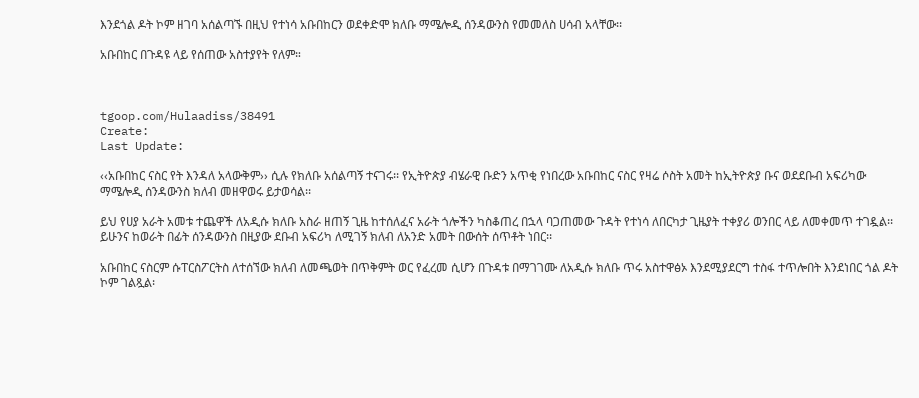እንደጎል ዶት ኮም ዘገባ አሰልጣኙ በዚህ የተነሳ አቡበከርን ወደቀድሞ ክለቡ ማሜሎዲ ሰንዳውንስ የመመለስ ሀሳብ አላቸው፡፡

አቡበከር በጉዳዩ ላይ የሰጠው አስተያየት የለም።



tgoop.com/Hulaadiss/38491
Create:
Last Update:

‹‹አቡበከር ናስር የት እንዳለ አላውቅም›› ሲሉ የክለቡ አሰልጣኝ ተናገሩ፡፡ የኢትዮጵያ ብሄራዊ ቡድን አጥቂ የነበረው አቡበከር ናስር የዛሬ ሶስት አመት ከኢትዮጵያ ቡና ወደደቡብ አፍሪካው ማሜሎዲ ሰንዳውንስ ክለብ መዘዋወሩ ይታወሳል፡፡

ይህ የሀያ አራት አመቱ ተጨዋች ለአዲሱ ክለቡ አስራ ዘጠኝ ጊዜ ከተሰለፈና አራት ጎሎችን ካስቆጠረ በኋላ ባጋጠመው ጉዳት የተነሳ ለበርካታ ጊዜያት ተቀያሪ ወንበር ላይ ለመቀመጥ ተገዷል፡፡ ይሁንና ከወራት በፊት ሰንዳውንስ በዚያው ደቡብ አፍሪካ ለሚገኝ ክለብ ለአንድ አመት በውሰት ሰጥቶት ነበር፡፡

አቡበከር ናስርም ሱፐርስፖርትስ ለተሰኘው ክለብ ለመጫወት በጥቅምት ወር የፈረመ ሲሆን በጉዳቱ በማገገሙ ለአዲሱ ክለቡ ጥሩ አስተዋፅኦ እንደሚያደርግ ተስፋ ተጥሎበት እንደነበር ጎል ዶት ኮም ገልጿል፡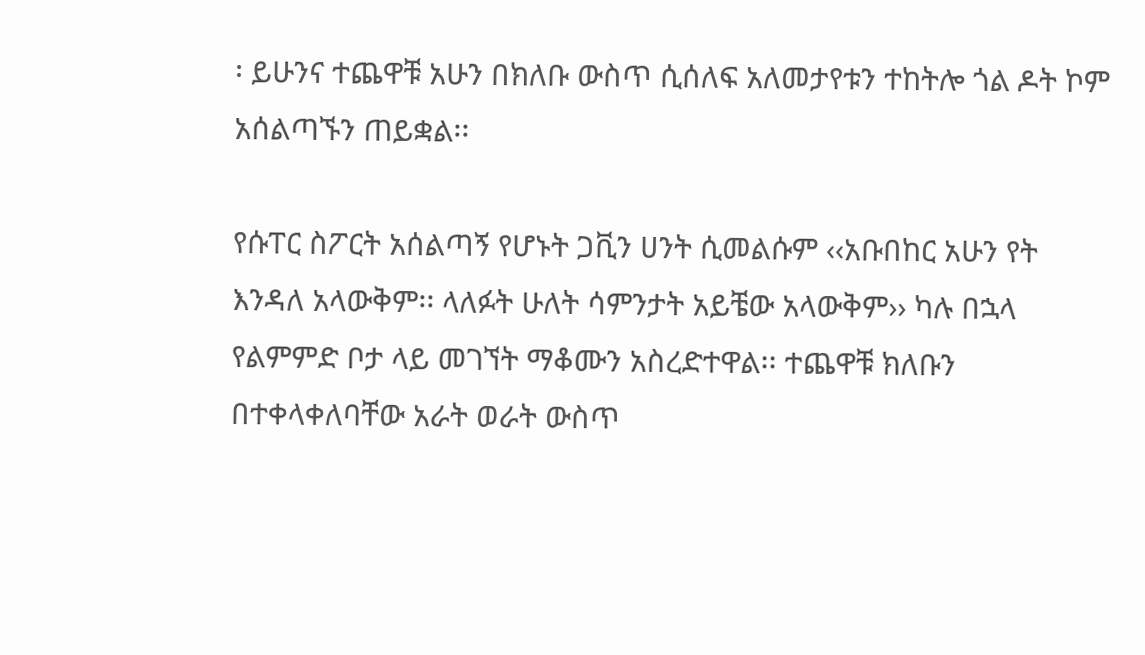፡ ይሁንና ተጨዋቹ አሁን በክለቡ ውስጥ ሲሰለፍ አለመታየቱን ተከትሎ ጎል ዶት ኮም አሰልጣኙን ጠይቋል፡፡

የሱፐር ስፖርት አሰልጣኝ የሆኑት ጋቪን ሀንት ሲመልሱም ‹‹አቡበከር አሁን የት እንዳለ አላውቅም፡፡ ላለፉት ሁለት ሳምንታት አይቼው አላውቅም›› ካሉ በኋላ የልምምድ ቦታ ላይ መገኘት ማቆሙን አስረድተዋል፡፡ ተጨዋቹ ክለቡን በተቀላቀለባቸው አራት ወራት ውስጥ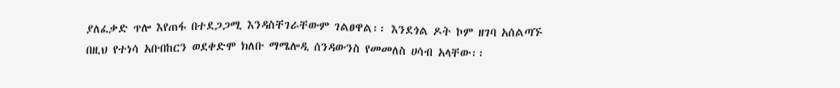ያለፈቃድ ጥሎ እየጠፋ በተደጋጋሚ እንዳስቸገራቸውም ገልፀዋል፡፡ እንደጎል ዶት ኮም ዘገባ አሰልጣኙ በዚህ የተነሳ አቡበከርን ወደቀድሞ ክለቡ ማሜሎዲ ሰንዳውንስ የመመለስ ሀሳብ አላቸው፡፡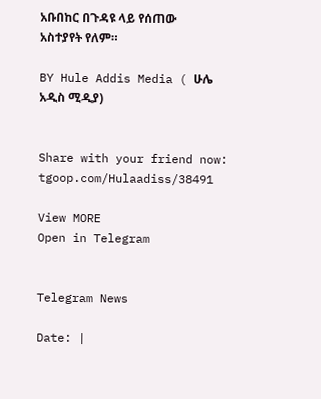አቡበከር በጉዳዩ ላይ የሰጠው አስተያየት የለም።

BY Hule Addis Media ( ሁሌ አዲስ ሚዲያ)


Share with your friend now:
tgoop.com/Hulaadiss/38491

View MORE
Open in Telegram


Telegram News

Date: |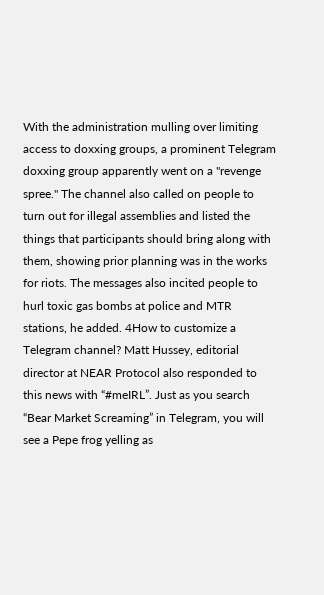With the administration mulling over limiting access to doxxing groups, a prominent Telegram doxxing group apparently went on a "revenge spree." The channel also called on people to turn out for illegal assemblies and listed the things that participants should bring along with them, showing prior planning was in the works for riots. The messages also incited people to hurl toxic gas bombs at police and MTR stations, he added. 4How to customize a Telegram channel? Matt Hussey, editorial director at NEAR Protocol also responded to this news with “#meIRL”. Just as you search “Bear Market Screaming” in Telegram, you will see a Pepe frog yelling as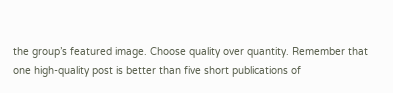the group’s featured image. Choose quality over quantity. Remember that one high-quality post is better than five short publications of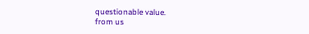questionable value.
from us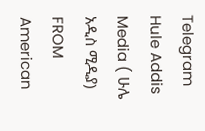Telegram Hule Addis Media ( ሁሌ አዲስ ሚዲያ)
FROM American